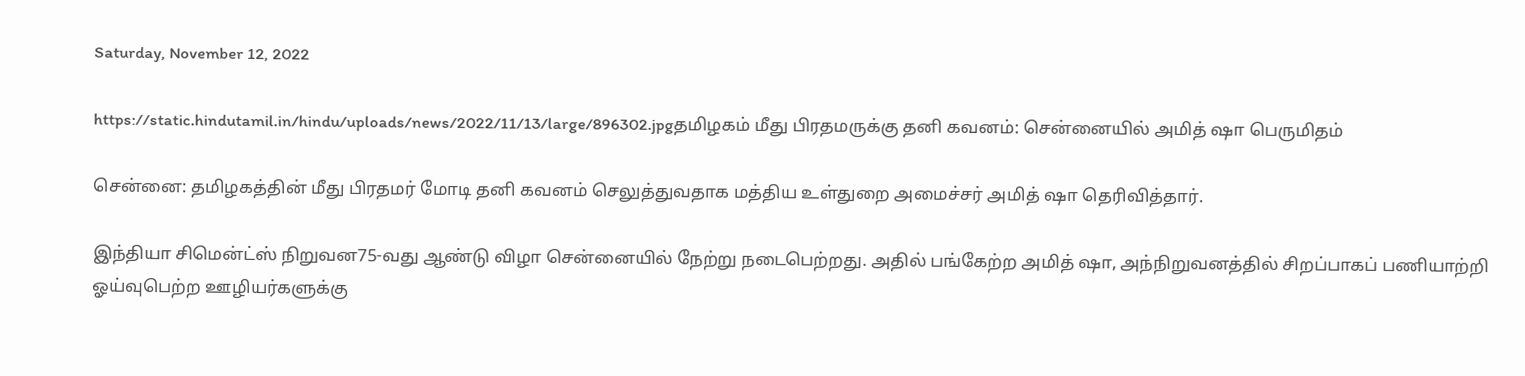Saturday, November 12, 2022

https://static.hindutamil.in/hindu/uploads/news/2022/11/13/large/896302.jpgதமிழகம் மீது பிரதமருக்கு தனி கவனம்: சென்னையில் அமித் ஷா பெருமிதம்

சென்னை: தமிழகத்தின் மீது பிரதமர் மோடி தனி கவனம் செலுத்துவதாக மத்திய உள்துறை அமைச்சர் அமித் ஷா தெரிவித்தார்.

இந்தியா சிமென்ட்ஸ் நிறுவன75-வது ஆண்டு விழா சென்னையில் நேற்று நடைபெற்றது. அதில் பங்கேற்ற அமித் ஷா, அந்நிறுவனத்தில் சிறப்பாகப் பணியாற்றி ஓய்வுபெற்ற ஊழியர்களுக்கு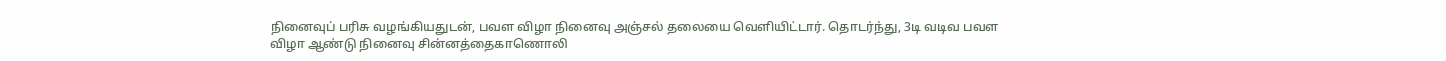நினைவுப் பரிசு வழங்கியதுடன், பவள விழா நினைவு அஞ்சல் தலையை வெளியிட்டார். தொடர்ந்து, 3டி வடிவ பவள விழா ஆண்டு நினைவு சின்னத்தைகாணொலி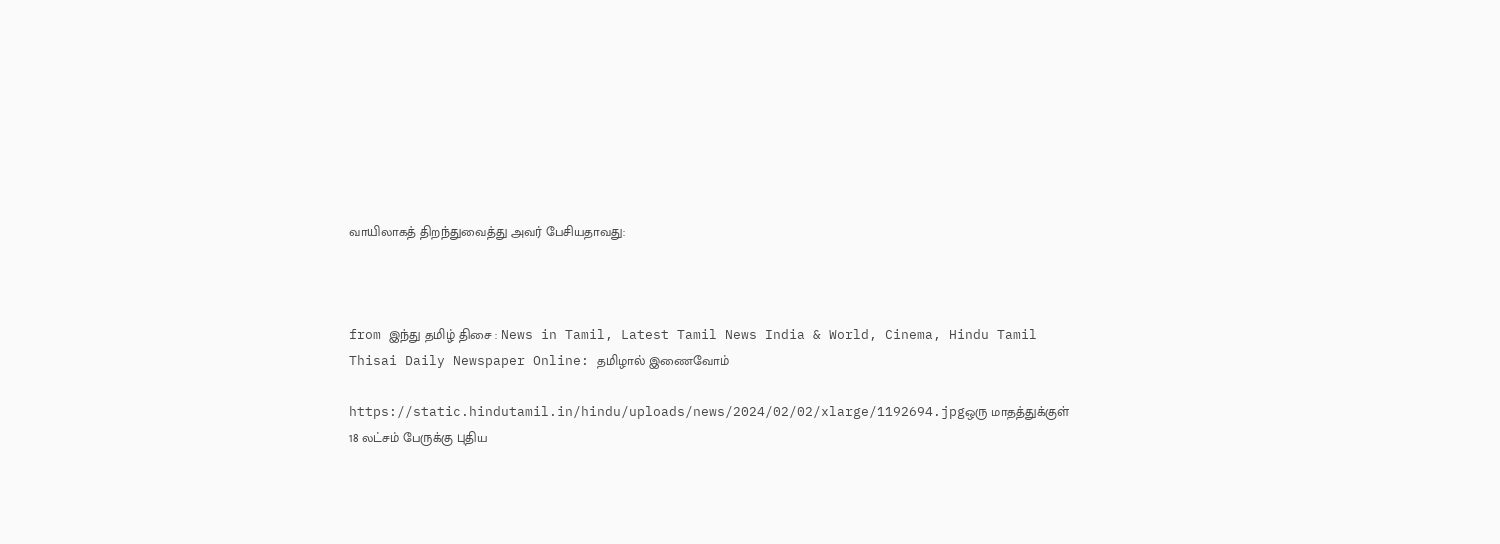வாயிலாகத் திறந்துவைத்து அவர் பேசியதாவது:



from இந்து தமிழ் திசை : News in Tamil, Latest Tamil News India & World, Cinema, Hindu Tamil Thisai Daily Newspaper Online: தமிழால் இணைவோம்

https://static.hindutamil.in/hindu/uploads/news/2024/02/02/xlarge/1192694.jpgஒரு மாதத்துக்குள் 18 லட்சம் பேருக்கு புதிய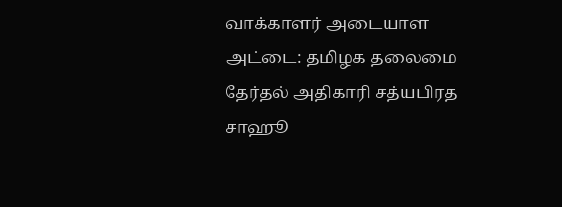வாக்காளர் அடையாள அட்டை: தமிழக தலைமை தேர்தல் அதிகாரி சத்யபிரத சாஹூ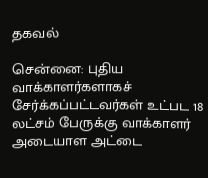தகவல்

சென்னை: புதிய வாக்காளர்களாகச் சேர்க்கப்பட்டவர்கள் உட்பட 18 லட்சம் பேருக்கு வாக்காளர் அடையாள அட்டை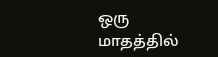ஒரு மாதத்தில்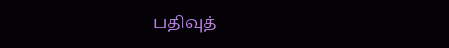பதிவுத்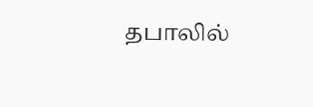தபாலில்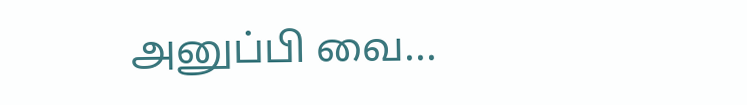அனுப்பி வை...